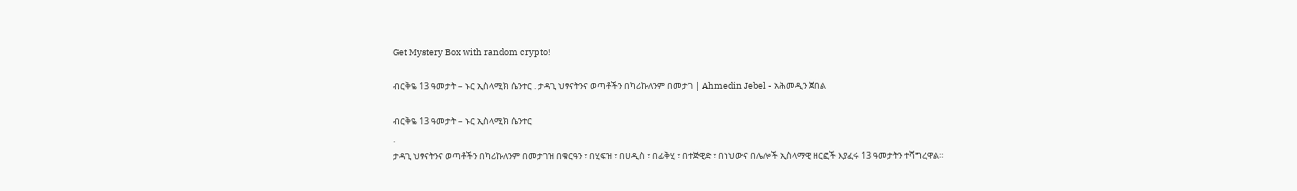Get Mystery Box with random crypto!

ብርቅዬ 13 ዓመታት – ኑር ኢስላሚክ ሴንተር . ታዳጊ ህፃናትንና ወጣቶችን በካሪኩለንም በመታገ | Ahmedin Jebel - አሕመዲን ጀበል

ብርቅዬ 13 ዓመታት – ኑር ኢስላሚክ ሴንተር
.
ታዳጊ ህፃናትንና ወጣቶችን በካሪኩለንም በመታገዝ በቁርዓን ፣ በሂፍዝ ፣ በሀዲስ ፣ በፊቅሂ ፣ በተጅዊድ ፣ በነህውና በሌሎች ኢስላማዊ ዘርፎች እያፈሩ 13 ዓመታትን ተሻግረዋል።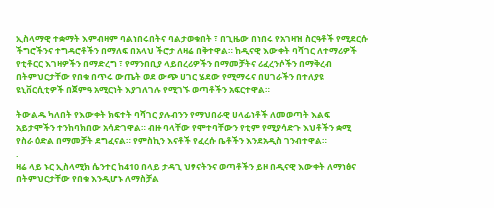ኢስላማዊ ተቋማት እምብዛም ባልነበሩበትና ባልታወቁበት ፣ በጊዜው በነበሩ የአገዛዝ ስርዓቶች የሚደርሱ ችግሮችንና ተግዳሮቶችን በማለፍ በአላህ ችሮታ ለዛሬ በቅተዋል። ከዲናዊ እውቀት ባሻገር ለተማሪዎች የቲቶርር እገዛዎችን በማድረግ ፣ የማንበቢያ ላይበረሪዎችን በማመቻትና ሪፈረንሶችን በማቅረብ በትምህርታቸው የበቁ በጥሩ ውጤት ወደ ውጭ ሀገር ሄደው የሚማሩና በሀገራችን በተለያዩ ዩኒቨርሲቲዎች በጀምዓ አሚርነት እያገለገሉ የሚገኙ ወጣቶችን አፍርተዋል።

ትውልዱ ካለበት የእውቀት ክፍተት ባሻገር ያሉብንን የማህበራዊ ሀላፊነቶች ለመወጣት እልፍ አይታሞችን ተንከባክበው አሳድገዋል። ብዙ ባላቸው የሞተባቸውን የቲም የሚያሳድጉ እህቶችን ቋሚ የስራ ዕድል በማመቻት ደግፈናል። የምስኪን እናቶች የፈረሱ ቤቶችን እንደአዲስ ገንብተዋል።
.
ዛሬ ላይ ኑር ኢስላሚክ ሴንተር ከ410 በላይ ታዳጊ ህፃናትንና ወጣቶችን ይዞ በዲናዊ እውቀት ለማነፅና በትምህርታቸው የበቁ እንዲሆኑ ለማስቻል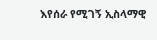እየሰራ የሚገኝ ኢስላማዊ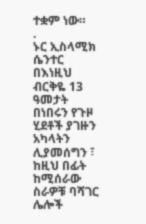ተቋም ነው።
.
ኑር ኢስላሚክ ሴንተር በእነዚህ ብርቅዬ 13 ዓመታት በነበሩን የጉዞ ሂደቶች ያገዙን አካላትን ሊያመሰግን ፣ ከዚህ በፊት ከሚሰራው ስራዎቹ ባሻገር ሌሎች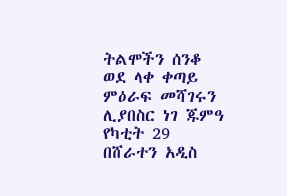ትልሞችን ሰንቆ ወደ ላቀ ቀጣይ ምዕራፍ መሻገሩን ሊያበስር ነገ ጁምዓ የካቲት 29 በሸራተን አዲስ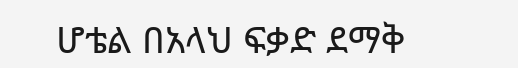ሆቴል በአላህ ፍቃድ ደማቅ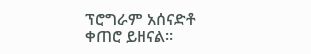ፕሮግራም አሰናድቶ ቀጠሮ ይዘናል።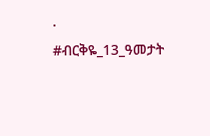.
#ብርቅዬ_13_ዓመታት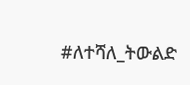#ለተሻለ_ትውልድ